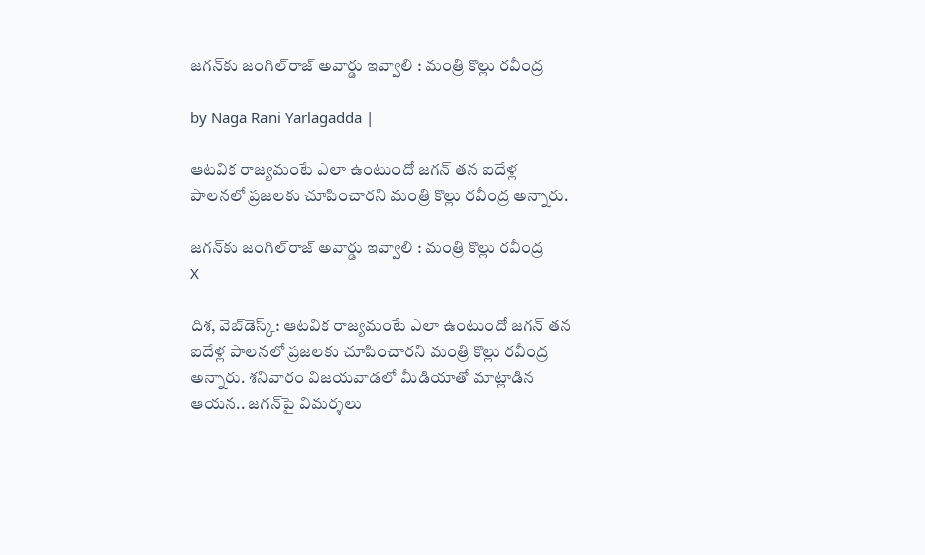జగన్‌కు జంగిల్‌రాజ్ అవార్డు ఇవ్వాలి : మంత్రి కొల్లు రవీంద్ర

by Naga Rani Yarlagadda |

ఆటవిక రాజ్యమంటే ఎలా ఉంటుందో జగన్ తన ఐదేళ్ల పాలనలో ప్రజలకు చూపించారని మంత్రి కొల్లు రవీంద్ర అన్నారు.

జగన్‌కు జంగిల్‌రాజ్ అవార్డు ఇవ్వాలి : మంత్రి కొల్లు రవీంద్ర
X

దిశ, వెబ్‌డెస్క్: ఆటవిక రాజ్యమంటే ఎలా ఉంటుందో జగన్ తన ఐదేళ్ల పాలనలో ప్రజలకు చూపించారని మంత్రి కొల్లు రవీంద్ర అన్నారు. శనివారం విజయవాడలో మీడియాతో మాట్లాడిన ఆయన.. జగన్‌పై విమర్శలు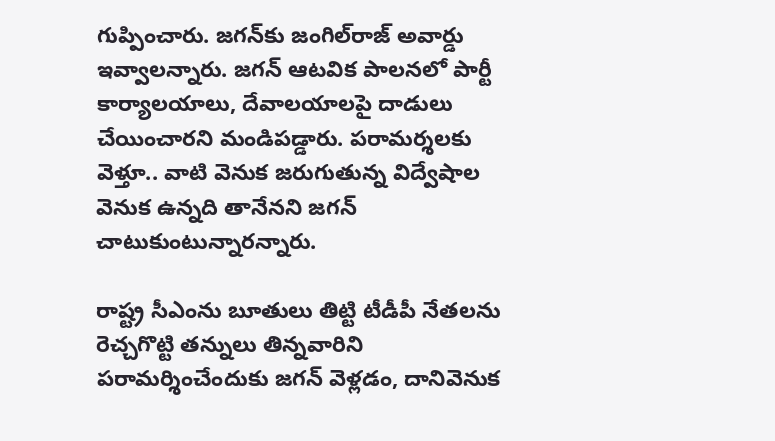గుప్పించారు. జగన్‌కు జంగిల్‌రాజ్ అవార్డు ఇవ్వాలన్నారు. జగన్ ఆటవిక పాలనలో పార్టీ కార్యాలయాలు, దేవాలయాలపై దాడులు చేయించారని మండిపడ్డారు. పరామర్శలకు వెళ్తూ.. వాటి వెనుక జరుగుతున్న విద్వేషాల వెనుక ఉన్నది తానేనని జగన్ చాటుకుంటున్నారన్నారు.

రాష్ట్ర సీఎంను బూతులు తిట్టి టీడీపీ నేతలను రెచ్చగొట్టి తన్నులు తిన్నవారిని పరామర్శించేందుకు జగన్ వెళ్లడం, దానివెనుక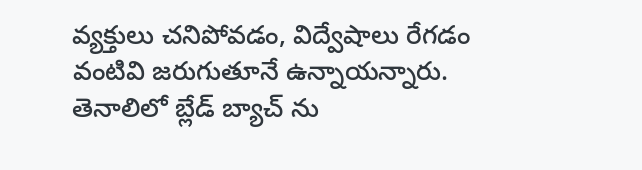వ్యక్తులు చనిపోవడం, విద్వేషాలు రేగడం వంటివి జరుగుతూనే ఉన్నాయన్నారు. తెనాలిలో బ్లేడ్ బ్యాచ్ ను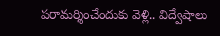పరామర్శించేందుకు వెళ్లి.. విద్వేషాలు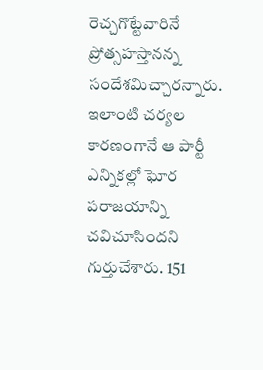రెచ్చగొట్టేవారినే ప్రోత్సహస్తానన్న సందేశమిచ్చారన్నారు. ఇలాంటి చర్యల కారణంగానే ఆ పార్టీ ఎన్నికల్లో ఘోర పరాజయాన్ని చవిచూసిందని గుర్తుచేశారు. 151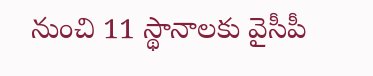నుంచి 11 స్థానాలకు వైసీపీ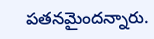పతనమైందన్నారు.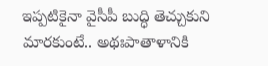ఇప్పటికైనా వైసీపీ బుద్ధి తెచ్చుకుని మారకుంటే.. అథఃపాతాళానికి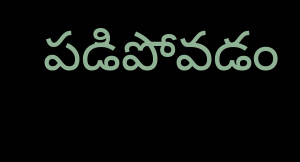పడిపోవడం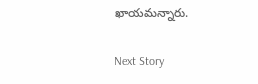ఖాయమన్నారు.

Next Story